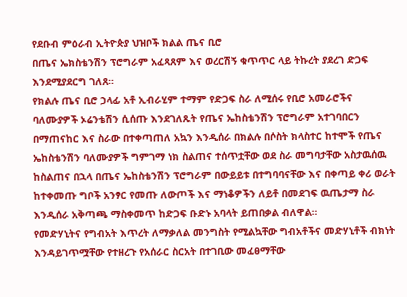የደቡብ ምዕራብ ኢትዮጵያ ህዝቦች ክልል ጤና ቢሮ
በጤና ኤክስቴንሽን ፕሮግራም አፈጻጸም እና ወረርሽኝ ቁጥጥር ላይ ትኩረት ያደረገ ድጋፍ እንደሚያደርግ ገለጸ።
የክልሉ ጤና ቢሮ ኃላፊ አቶ ኢብራሂም ተማም የድጋፍ ስራ ለሚሰሩ የቢሮ አመራሮችና ባለሙያዎች ኦሬንቴሽን ሲሰጡ እንደገለጹት የጤና ኤከስቴንሽን ፕሮግራም አተገባበርን በማጠናከር እና ስራው በተቀጣጠለ አኳን እንዲሰራ በክልሉ በሶስት ክላስተር ከተሞች የጤና ኤከስቴንሽን ባለሙያዎች ግምገማ ነክ ስልጠና ተሰጥቷቸው ወደ ስራ መግባታቸው አስታዉሰዉ ከስልጠና በኋላ በጤና ኤከስቴንሽን ፕሮግራም በውይይቱ በተግባባናቸው እና በቀጣይ ቀሪ ወራት ከተቀመጡ ግቦች አንፃር የመጡ ለውጦች እና ማነቆዎችን ለይቶ በመደገፍ ዉጤታማ ስራ እንዲሰራ አቅጣጫ ማስቀመጥ ከድጋፍ ቡድኑ አባላት ይጠበቃል ብለዋል።
የመድሃኒትና የግብአት እጥረት ለማቃለል መንግስት የሚልኳቸው ግብአቶችና መድሃኒቶች ብክነት እንዳይገጥሟቸው የተዘረጉ የአሰራር ስርአት በተገቢው መፈፀማቸው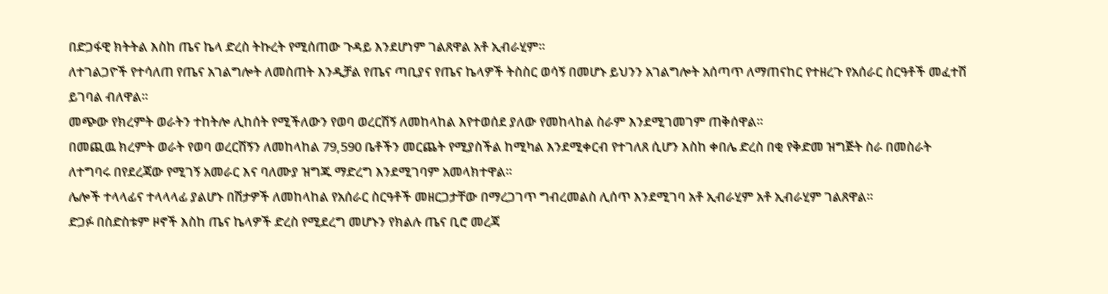በድጋፋዊ ክትትል እስከ ጤና ኬላ ድረስ ትኩረት የሚሰጠው ጉዳይ እንደሆነም ገልጸዋል አቶ ኢብራሂም።
ለተገልጋዮች የተሳለጠ የጤና አገልግሎት ለመስጠት እንዲቻል የጤና ጣቢያና የጤና ኬላዎች ትስስር ወሳኝ በመሆኑ ይህንን አገልግሎት አሰጣጥ ለማጠናከር የተዘረጉ የአሰራር ስርዓቶች መፈተሽ ይገባል ብለዋል።
መጭው የክረምት ወራትን ተከትሎ ሊከሰት የሚችለውን የወባ ወረርሽኝ ለመከላከል እየተወሰደ ያለው የመከላከል ስራም እንደሚገመገም ጠቅሰዋል።
በመጪዉ ክረምት ወራት የወባ ወረርሽኝን ለመከላከል 79,590 ቤቶችን መርጨት የሚያስችል ከሚካል እንደሚቀርብ የተገለጸ ሲሆን እስከ ቀበሌ ድረስ በቂ የቅድመ ዝግጅት ስራ በመስራት ለተግባሩ በየደረጃው የሚገኝ አመራር እና ባለሙያ ዝግጁ ማድረግ እንደሚገባም አመላክተዋል።
ሌሎች ተላላፊና ተላላላፊ ያልሆኑ በሽታዎች ለመከላከል የአሰራር ስርዓቶች መዘርጋታቸው በማረጋገጥ ግብረመልስ ሊሰጥ እንደሚገባ አቶ ኢብራሂም አቶ ኢብራሂም ገልጸዋል።
ድጋፉ በስድስቱም ዞኖች እስከ ጤና ኬላዎች ድረስ የሚደረግ መሆኑን የክልሉ ጤና ቢሮ መረጃ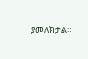ያመለክታል።